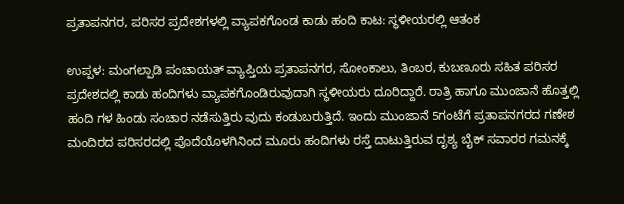ಪ್ರತಾಪನಗರ, ಪರಿಸರ ಪ್ರದೇಶಗಳಲ್ಲಿ ವ್ಯಾಪಕಗೊಂಡ ಕಾಡು ಹಂದಿ ಕಾಟ: ಸ್ಥಳೀಯರಲ್ಲಿ ಆತಂಕ

ಉಪ್ಪಳ: ಮಂಗಲ್ಪಾಡಿ ಪಂಚಾಯತ್ ವ್ಯಾಪ್ತಿಯ ಪ್ರತಾಪನಗರ, ಸೋಂಕಾಲು, ತಿಂಬರ, ಕುಬಣೂರು ಸಹಿತ ಪರಿಸರ ಪ್ರದೇಶದಲ್ಲಿ ಕಾಡು ಹಂದಿಗಳು ವ್ಯಾಪಕಗೊಂಡಿರುವುದಾಗಿ ಸ್ಥಳೀಯರು ದೂರಿದ್ದಾರೆ. ರಾತ್ರಿ ಹಾಗೂ ಮುಂಜಾನೆ ಹೊತ್ತಲ್ಲಿ ಹಂದಿ ಗಳ ಹಿಂಡು ಸಂಚಾರ ನಡೆಸುತ್ತಿರು ವುದು ಕಂಡುಬರುತ್ತಿದೆ. ಇಂದು ಮುಂಜಾನೆ 5ಗಂಟೆಗೆ ಪ್ರತಾಪನಗರದ ಗಣೇಶ ಮಂದಿರದ ಪರಿಸರದಲ್ಲಿ ಪೊದೆಯೊಳಗಿನಿಂದ ಮೂರು ಹಂದಿಗಳು ರಸ್ತೆ ದಾಟುತ್ತಿರುವ ದೃಶ್ಯ ಬೈಕ್ ಸವಾರರ ಗಮನಕ್ಕೆ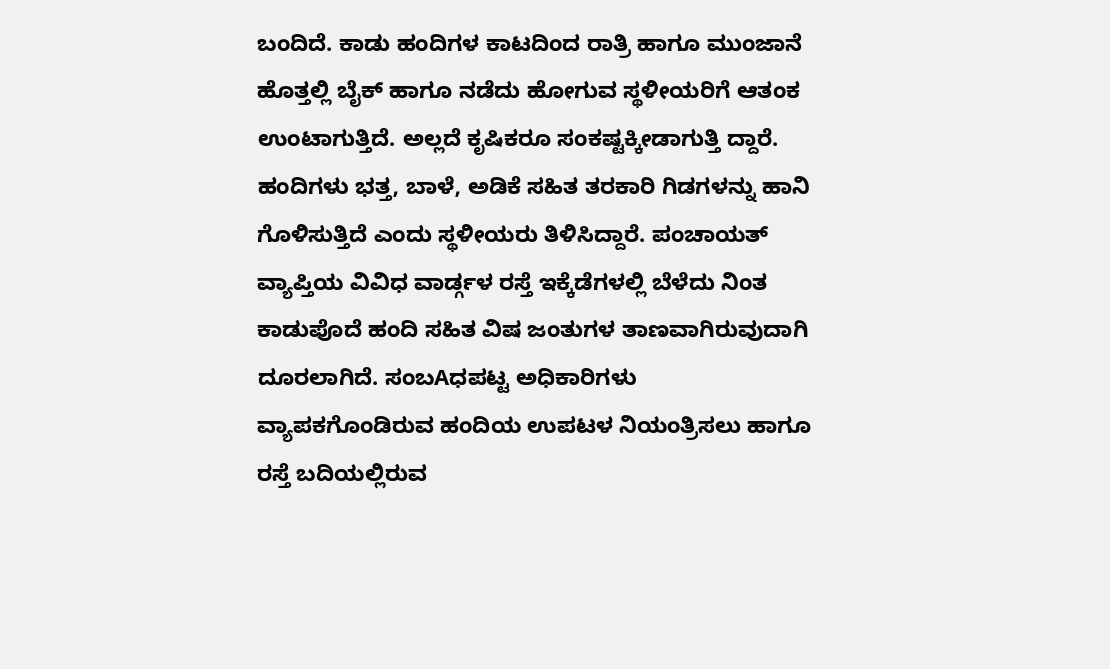ಬಂದಿದೆ. ಕಾಡು ಹಂದಿಗಳ ಕಾಟದಿಂದ ರಾತ್ರಿ ಹಾಗೂ ಮುಂಜಾನೆ ಹೊತ್ತಲ್ಲಿ ಬೈಕ್ ಹಾಗೂ ನಡೆದು ಹೋಗುವ ಸ್ಥಳೀಯರಿಗೆ ಆತಂಕ ಉಂಟಾಗುತ್ತಿದೆ. ಅಲ್ಲದೆ ಕೃಷಿಕರೂ ಸಂಕಷ್ಟಕ್ಕೀಡಾಗುತ್ತಿ ದ್ದಾರೆ. ಹಂದಿಗಳು ಭತ್ತ, ಬಾಳೆ, ಅಡಿಕೆ ಸಹಿತ ತರಕಾರಿ ಗಿಡಗಳನ್ನು ಹಾನಿ ಗೊಳಿಸುತ್ತಿದೆ ಎಂದು ಸ್ಥಳೀಯರು ತಿಳಿಸಿದ್ದಾರೆ. ಪಂಚಾಯತ್ ವ್ಯಾಪ್ತಿಯ ವಿವಿಧ ವಾರ್ಡ್ಗಳ ರಸ್ತೆ ಇಕ್ಕೆಡೆಗಳಲ್ಲಿ ಬೆಳೆದು ನಿಂತ ಕಾಡುಪೊದೆ ಹಂದಿ ಸಹಿತ ವಿಷ ಜಂತುಗಳ ತಾಣವಾಗಿರುವುದಾಗಿ ದೂರಲಾಗಿದೆ. ಸಂಬAಧಪಟ್ಟ ಅಧಿಕಾರಿಗಳು ವ್ಯಾಪಕಗೊಂಡಿರುವ ಹಂದಿಯ ಉಪಟಳ ನಿಯಂತ್ರಿಸಲು ಹಾಗೂ ರಸ್ತೆ ಬದಿಯಲ್ಲಿರುವ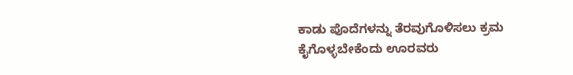ಕಾಡು ಪೊದೆಗಳನ್ನು ತೆರವುಗೊಳಿಸಲು ಕ್ರಮ ಕೈಗೊಳ್ಳಬೇಕೆಂದು ಊರವರು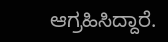ಆಗ್ರಹಿಸಿದ್ದಾರೆ.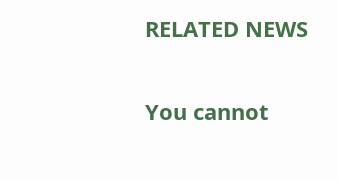RELATED NEWS

You cannot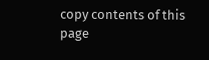copy contents of this page